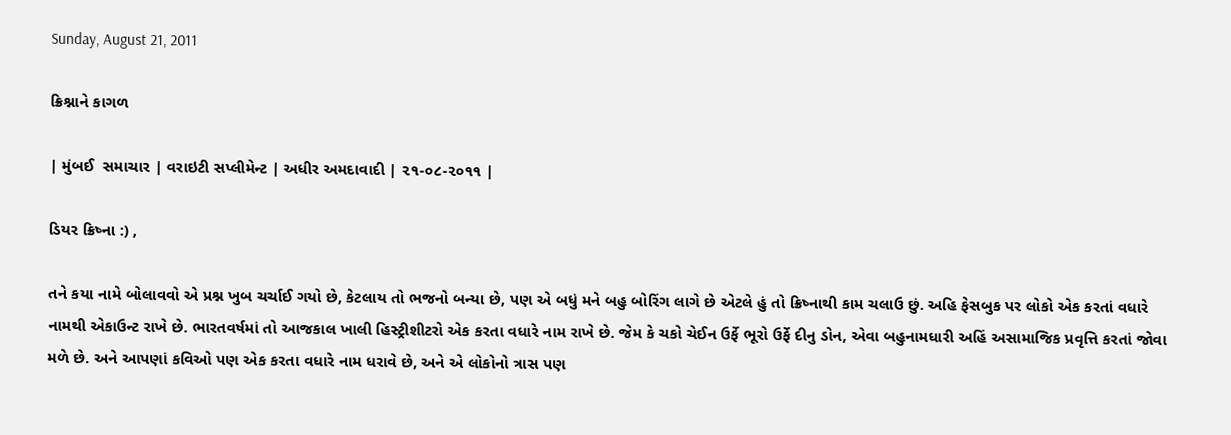Sunday, August 21, 2011

ક્રિશ્નાને કાગળ

| મુંબઈ  સમાચાર | વરાઇટી સપ્લીમેન્ટ | અધીર અમદાવાદી | ૨૧-૦૮-૨૦૧૧ |

ડિયર ક્રિષ્ના :) ,

તને કયા નામે બોલાવવો એ પ્રશ્ન ખુબ ચર્ચાઈ ગયો છે, કેટલાય તો ભજનો બન્યા છે, પણ એ બધું મને બહુ બોરિંગ લાગે છે એટલે હું તો ક્રિષ્નાથી કામ ચલાઉ છું. અહિ ફેસબુક પર લોકો એક કરતાં વધારે નામથી એકાઉન્ટ રાખે છે. ભારતવર્ષમાં તો આજકાલ ખાલી હિસ્ટ્રીશીટરો એક કરતા વધારે નામ રાખે છે. જેમ કે ચકો ચેઈન ઉર્ફે ભૂરો ઉર્ફે દીનુ ડોન, એવા બહુનામધારી અહિં અસામાજિક પ્રવૃત્તિ કરતાં જોવા મળે છે. અને આપણાં કવિઓ પણ એક કરતા વધારે નામ ધરાવે છે, અને એ લોકોનો ત્રાસ પણ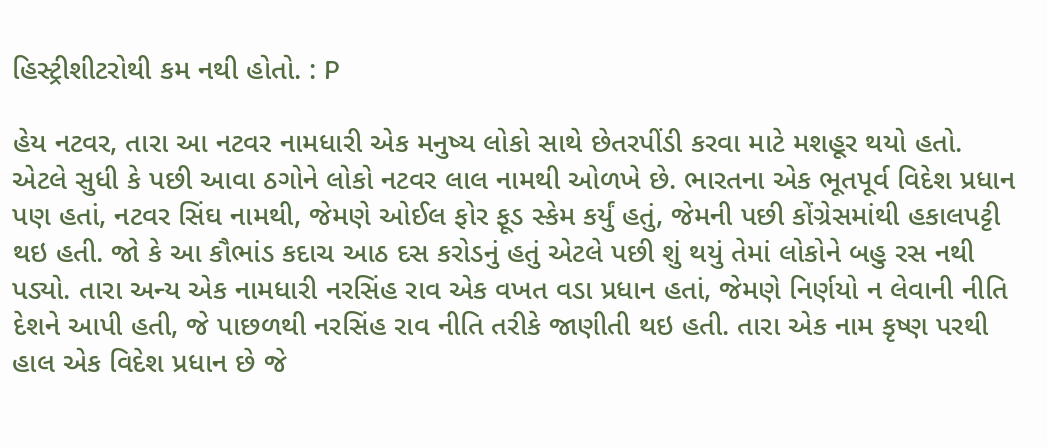હિસ્ટ્રીશીટરોથી કમ નથી હોતો. : P

હેય નટવર, તારા આ નટવર નામધારી એક મનુષ્ય લોકો સાથે છેતરપીંડી કરવા માટે મશહૂર થયો હતો. એટલે સુધી કે પછી આવા ઠગોને લોકો નટવર લાલ નામથી ઓળખે છે. ભારતના એક ભૂતપૂર્વ વિદેશ પ્રધાન પણ હતાં, નટવર સિંઘ નામથી, જેમણે ઓઈલ ફોર ફૂડ સ્કેમ કર્યું હતું, જેમની પછી કોંગ્રેસમાંથી હકાલપટ્ટી થઇ હતી. જો કે આ કૌભાંડ કદાચ આઠ દસ કરોડનું હતું એટલે પછી શું થયું તેમાં લોકોને બહુ રસ નથી પડ્યો. તારા અન્ય એક નામધારી નરસિંહ રાવ એક વખત વડા પ્રધાન હતાં, જેમણે નિર્ણયો ન લેવાની નીતિ દેશને આપી હતી, જે પાછળથી નરસિંહ રાવ નીતિ તરીકે જાણીતી થઇ હતી. તારા એક નામ કૃષ્ણ પરથી હાલ એક વિદેશ પ્રધાન છે જે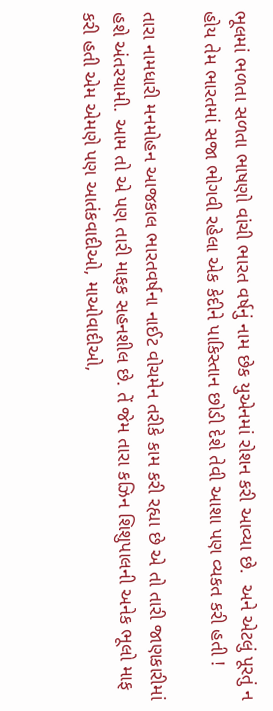ભૂલમાં ભળતા સળતા ભાષણો વાંચી ભારત વર્ષનું નામ છેક યુએનમાં રોશન કરી આવ્યા છે.  અને એટલું પૂરતું ન હોય તેમ ભારતમાં સજા ભોગવી રહેલા એક કેદીને પાકિસ્તાન છોડી દેશે તેવી આશા પણ વ્યકત કરી હતી !

તારા નામધારી મનમોહન આજકાલ ભારતવર્ષના નાઈટ વોચમેન તરીકે કામ કરી રહ્યા છે એ તો તારી જાણકારીમાં હશે અંતરયામી. આમ તો એ પણ તારી માફક સહનશીલ છે. તેં જેમ તારા કઝિન શિશુપાલની અનેક ભૂલો માફ કરી હતી એમ એમણે પણ આતંકવાદીઓ, માઓવાદીઓ,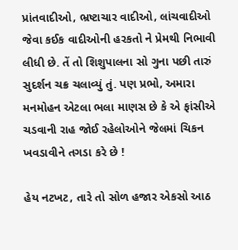પ્રાંતવાદીઓ, ભ્રષ્ટાચાર વાદીઓ, લાંચવાદીઓ જેવા કઈક વાદીઓની હરકતો ને પ્રેમથી નિભાવી લીધી છે. તેં તો શિશુપાલના સો ગુના પછી તારું સુદર્શન ચક્ર ચલાવ્યું તું. પણ પ્રભો, અમારા મનમોહન એટલા ભલા માણસ છે કે એ ફાંસીએ ચડવાની રાહ જોઈ રહેલોઓને જેલમાં ચિકન ખવડાવીને તગડા કરે છે !

હેય નટખટ, તારે તો સોળ હજાર એકસો આઠ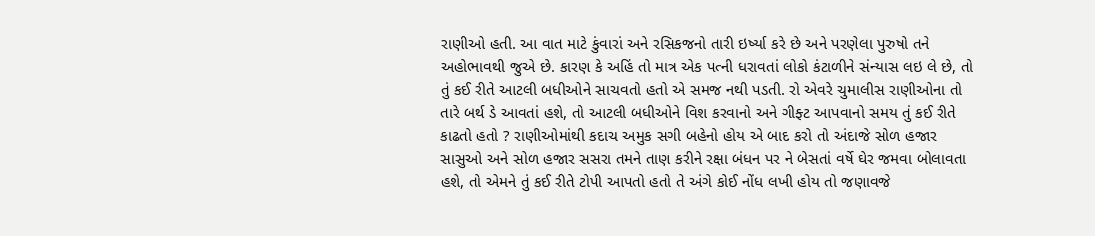રાણીઓ હતી. આ વાત માટે કુંવારાં અને રસિકજનો તારી ઇર્ષ્યા કરે છે અને પરણેલા પુરુષો તને અહોભાવથી જુએ છે. કારણ કે અહિં તો માત્ર એક પત્ની ધરાવતાં લોકો કંટાળીને સંન્યાસ લઇ લે છે, તો તું કઈ રીતે આટલી બધીઓને સાચવતો હતો એ સમજ નથી પડતી. રો એવરે ચુમાલીસ રાણીઓના તો તારે બર્થ ડે આવતાં હશે, તો આટલી બધીઓને વિશ કરવાનો અને ગીફ્ટ આપવાનો સમય તું કઈ રીતે કાઢતો હતો ? રાણીઓમાંથી કદાચ અમુક સગી બહેનો હોય એ બાદ કરો તો અંદાજે સોળ હજાર સાસુઓ અને સોળ હજાર સસરા તમને તાણ કરીને રક્ષા બંધન પર ને બેસતાં વર્ષે ઘેર જમવા બોલાવતા હશે, તો એમને તું કઈ રીતે ટોપી આપતો હતો તે અંગે કોઈ નોંધ લખી હોય તો જણાવજે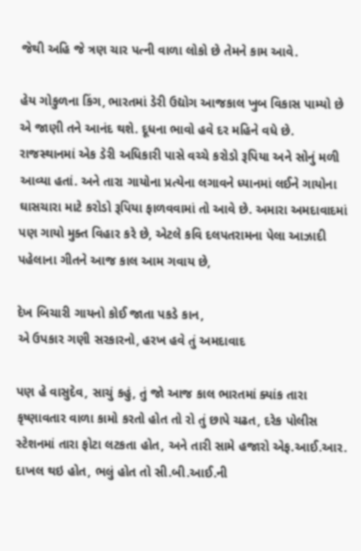જેથી અહિ જે ત્રણ ચાર પત્ની વાળા લોકો છે તેમને કામ આવે.

હેય ગોકુળના કિંગ, ભારતમાં ડેરી ઉદ્યોગ આજકાલ ખુબ વિકાસ પામ્યો છે એ જાણી તને આનંદ થશે. દૂધના ભાવો હવે દર મહિને વધે છે. રાજસ્થાનમાં એક ડેરી અધિકારી પાસે વચ્ચે કરોડો રૂપિયા અને સોનું મળી આવ્યા હતાં. અને તારા ગાયોના પ્રત્યેના લગાવને ધ્યાનમાં લઈને ગાયોના ઘાસચારા માટે કરોડો રૂપિયા ફાળવવામાં તો આવે છે. અમારા અમદાવાદમાં પણ ગાયો મુક્ત વિહાર કરે છે, એટલે કવિ દલપતરામના પેલા આઝાદી પહેલાના ગીતને આજ કાલ આમ ગવાય છે,

દેખ બિચારી ગાયનો કોઈ જાતા પકડે કાન,
એ ઉપકાર ગણી સરકારનો, હરખ હવે તું અમદાવાદ

પણ હે વાસુદેવ, સાચું કહું, તું જો આજ કાલ ભારતમાં ક્યાંક તારા કૃષ્ણાવતાર વાળા કામો કરતો હોત તો રો તું છાપે ચઢત, દરેક પોલીસ સ્ટેશનમાં તારા ફોટા લટકતા હોત, અને તારી સામે હજારો એફ.આઈ.આર. દાખલ થઇ હોત, ભલું હોત તો સી.બી.આઈ.ની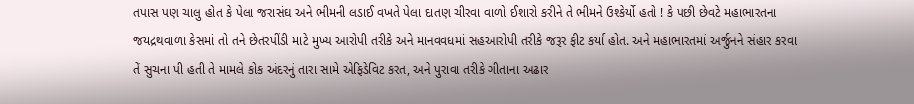તપાસ પણ ચાલુ હોત કે પેલા જરાસંઘ અને ભીમની લડાઈ વખતે પેલા દાતણ ચીરવા વાળો ઈશારો કરીને તે ભીમને ઉશ્કેર્યો હતો ! કે પછી છેવટે મહાભારતના જયદ્રથવાળા કેસમાં તો તને છેતરપીંડી માટે મુખ્ય આરોપી તરીકે અને માનવવધમાં સહઆરોપી તરીકે જરૂર ફીટ કર્યા હોત. અને મહાભારતમાં અર્જુનને સંહાર કરવા તેં સુચના પી હતી તે મામલે કોક અંદરનું તારા સામે એફિડેવિટ કરત, અને પુરાવા તરીકે ગીતાના અઢાર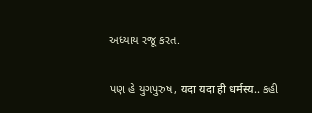અધ્યાય રજૂ કરત.

પણ હે યુગપુરુષ, यदा यदा ही धर्मस्य.. કહી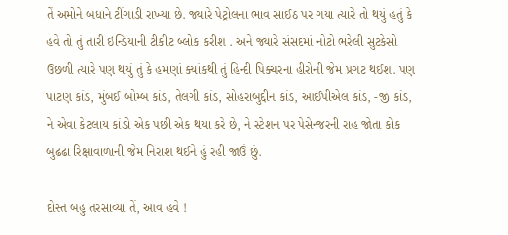તેં અમોને બધાને ટીંગાડી રાખ્યા છે. જ્યારે પેટ્રોલના ભાવ સાઈઠ પર ગયા ત્યારે તો થયું હતું કે હવે તો તું તારી ઇન્ડિયાની ટીકીટ બ્લોક કરીશ . અને જ્યારે સંસદમાં નોટો ભરેલી સુટકેસો ઉછળી ત્યારે પણ થયું તું કે હમણાં ક્યાંકથી તું હિન્દી પિક્ચરના હીરોની જેમ પ્રગટ થઈશ. પણ પાટણ કાંડ, મુંબઈ બોમ્બ કાંડ, તેલગી કાંડ, સોહરાબુદ્દીન કાંડ, આઈપીએલ કાંડ, -જી કાંડ, ને એવા કેટલાય કાંડો એક પછી એક થયા કરે છે, ને સ્ટેશન પર પેસેન્જરની રાહ જોતા કોક બુઢઢા રિક્ષાવાળાની જેમ નિરાશ થઈને હું રહી જાઉં છું.

દોસ્ત બહુ તરસાવ્યા તેં, આવ હવે !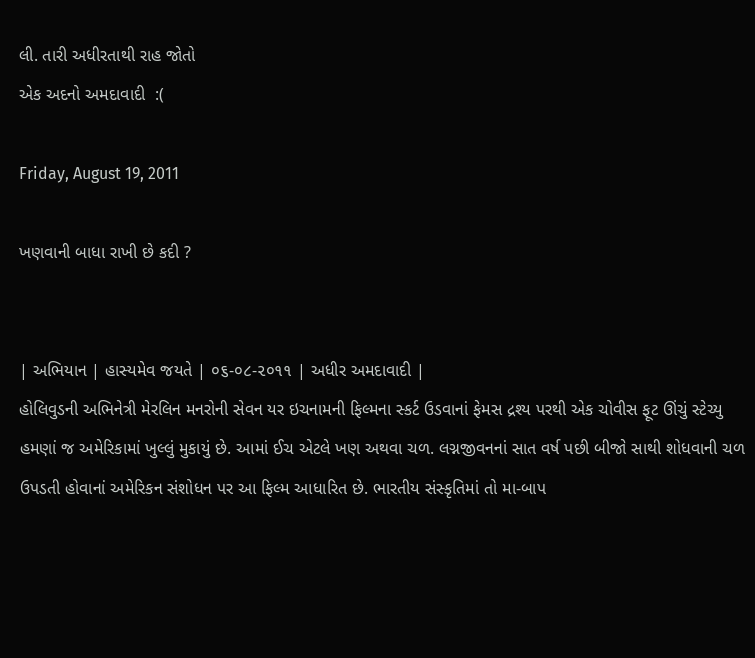લી. તારી અધીરતાથી રાહ જોતો
એક અદનો અમદાવાદી  :(

Friday, August 19, 2011

ખણવાની બાધા રાખી છે કદી ?


| અભિયાન | હાસ્યમેવ જયતે | ૦૬-૦૮-૨૦૧૧ | અધીર અમદાવાદી |
હોલિવુડની અભિનેત્રી મેરલિન મનરોની સેવન યર ઇચનામની ફિલ્મના સ્કર્ટ ઉડવાનાં ફેમસ દ્રશ્ય પરથી એક ચોવીસ ફૂટ ઊંચું સ્ટેચ્યુ હમણાં જ અમેરિકામાં ખુલ્લું મુકાયું છે. આમાં ઈચ એટલે ખણ અથવા ચળ. લગ્નજીવનનાં સાત વર્ષ પછી બીજો સાથી શોધવાની ચળ ઉપડતી હોવાનાં અમેરિકન સંશોધન પર આ ફિલ્મ આધારિત છે. ભારતીય સંસ્કૃતિમાં તો મા-બાપ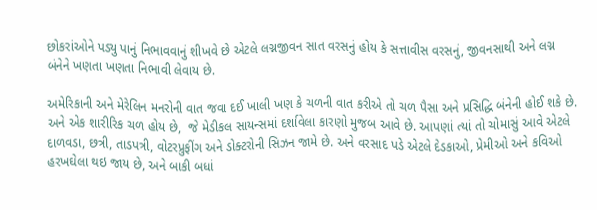છોકરાંઓને પડ્યુ પાનું નિભાવવાનું શીખવે છે એટલે લગ્નજીવન સાત વરસનું હોય કે સત્તાવીસ વરસનું, જીવનસાથી અને લગ્ન બંનેને ખણતા ખણતા નિભાવી લેવાય છે.

અમેરિકાની અને મેરેલિન મનરોની વાત જવા દઈ ખાલી ખણ કે ચળની વાત કરીએ તો ચળ પૈસા અને પ્રસિદ્ધિ બંનેની હોઈ શકે છે. અને એક શારીરિક ચળ હોય છે,  જે મેડીકલ સાયન્સમાં દર્શાવેલા કારણો મુજબ આવે છે. આપણાં ત્યાં તો ચોમાસું આવે એટલે દાળવડા, છત્રી, તાડપત્રી, વોટરપ્રુફીંગ અને ડોક્ટરોની સિઝન જામે છે. અને વરસાદ પડે એટલે દેડકાઓ, પ્રેમીઓ અને કવિઓ હરખઘેલા થઇ જાય છે, અને બાકી બધાં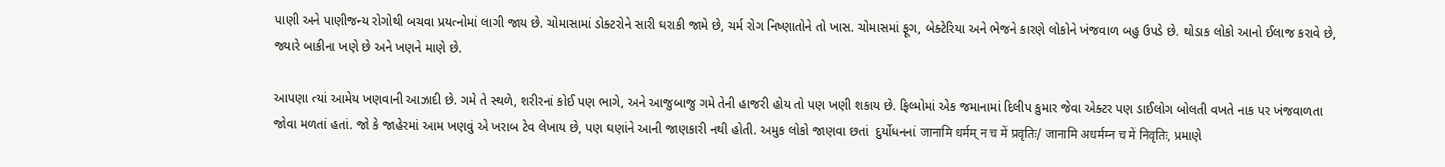પાણી અને પાણીજન્ય રોગોથી બચવા પ્રયત્નોમાં લાગી જાય છે. ચોમાસામાં ડોક્ટરોને સારી ઘરાકી જામે છે, ચર્મ રોગ નિષ્ણાતોને તો ખાસ. ચોમાસમાં ફૂગ, બેક્ટેરિયા અને ભેજને કારણે લોકોને ખંજવાળ બહુ ઉપડે છે. થોડાક લોકો આનો ઈલાજ કરાવે છે, જ્યારે બાકીના ખણે છે અને ખણને માણે છે.

આપણા ત્યાં આમેય ખણવાની આઝાદી છે. ગમે તે સ્થળે, શરીરનાં કોઈ પણ ભાગે, અને આજુબાજુ ગમે તેની હાજરી હોય તો પણ ખણી શકાય છે. ફિલ્મોમાં એક જમાનામાં દિલીપ કુમાર જેવા એક્ટર પણ ડાઈલોગ બોલતી વખતે નાક પર ખંજવાળતા જોવા મળતાં હતાં. જો કે જાહેરમાં આમ ખણવું એ ખરાબ ટેવ લેખાય છે, પણ ઘણાંને આની જાણકારી નથી હોતી. અમુક લોકો જાણવા છતાં  દુર્યોધનનાં जानामि धर्मम् न च में प्रवृतिः/ जानामि अधर्मम्न च में निवृतिः, પ્રમાણે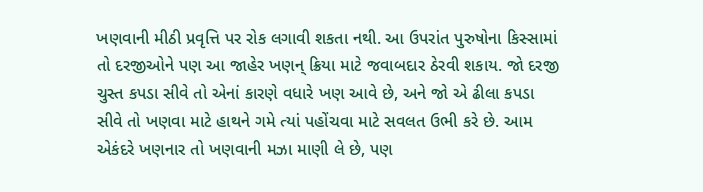ખણવાની મીઠી પ્રવૃત્તિ પર રોક લગાવી શકતા નથી. આ ઉપરાંત પુરુષોના કિસ્સામાં તો દરજીઓને પણ આ જાહેર ખણન્ ક્રિયા માટે જવાબદાર ઠેરવી શકાય. જો દરજી ચુસ્ત કપડા સીવે તો એનાં કારણે વધારે ખણ આવે છે, અને જો એ ઢીલા કપડા સીવે તો ખણવા માટે હાથને ગમે ત્યાં પહોંચવા માટે સવલત ઉભી કરે છે. આમ એકંદરે ખણનાર તો ખણવાની મઝા માણી લે છે, પણ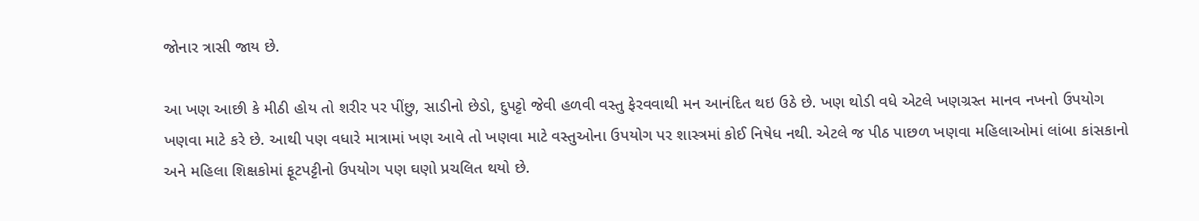જોનાર ત્રાસી જાય છે.

આ ખણ આછી કે મીઠી હોય તો શરીર પર પીંછુ, સાડીનો છેડો, દુપટ્ટો જેવી હળવી વસ્તુ ફેરવવાથી મન આનંદિત થઇ ઉઠે છે. ખણ થોડી વધે એટલે ખણગ્રસ્ત માનવ નખનો ઉપયોગ ખણવા માટે કરે છે. આથી પણ વધારે માત્રામાં ખણ આવે તો ખણવા માટે વસ્તુઓના ઉપયોગ પર શાસ્ત્રમાં કોઈ નિષેધ નથી. એટલે જ પીઠ પાછળ ખણવા મહિલાઓમાં લાંબા કાંસકાનો અને મહિલા શિક્ષકોમાં ફૂટપટ્ટીનો ઉપયોગ પણ ઘણો પ્રચલિત થયો છે.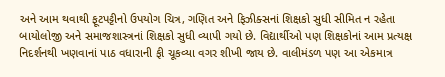અને આમ થવાથી ફૂટપટ્ટીનો ઉપયોગ ચિત્ર, ગણિત અને ફિઝીક્સનાં શિક્ષકો સુધી સીમિત ન રહેતા બાયોલોજી અને સમાજશાસ્ત્રનાં શિક્ષકો સુધી વ્યાપી ગયો છે. વિદ્યાર્થીઓ પણ શિક્ષકોનાં આમ પ્રત્યક્ષ નિદર્શનથી ખણવાનાં પાઠ વધારાની ફી ચૂકવ્યા વગર શીખી જાય છે. વાલીમંડળ પણ આ એકમાત્ર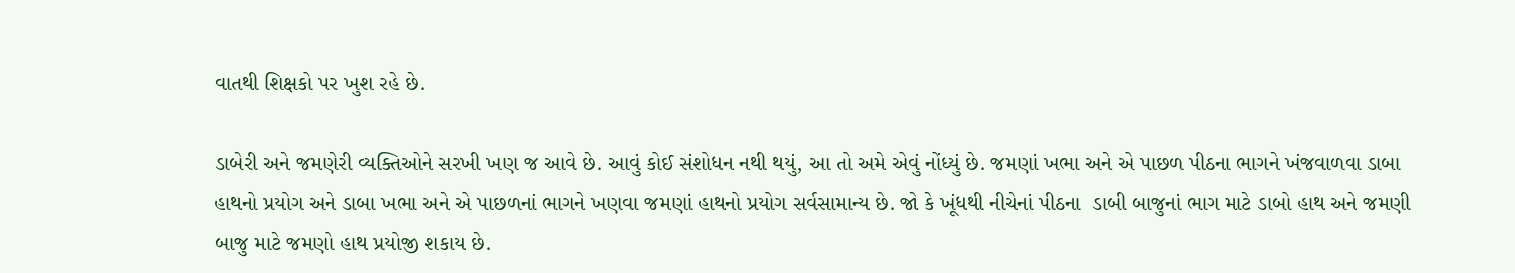વાતથી શિક્ષકો પર ખુશ રહે છે.

ડાબેરી અને જમણેરી વ્યક્તિઓને સરખી ખણ જ આવે છે. આવું કોઈ સંશોધન નથી થયું, આ તો અમે એવું નોંધ્યું છે. જમણાં ખભા અને એ પાછળ પીઠના ભાગને ખંજવાળવા ડાબા હાથનો પ્રયોગ અને ડાબા ખભા અને એ પાછળનાં ભાગને ખણવા જમણાં હાથનો પ્રયોગ સર્વસામાન્ય છે. જો કે ખૂંધથી નીચેનાં પીઠના  ડાબી બાજુનાં ભાગ માટે ડાબો હાથ અને જમણી બાજુ માટે જમણો હાથ પ્રયોજી શકાય છે.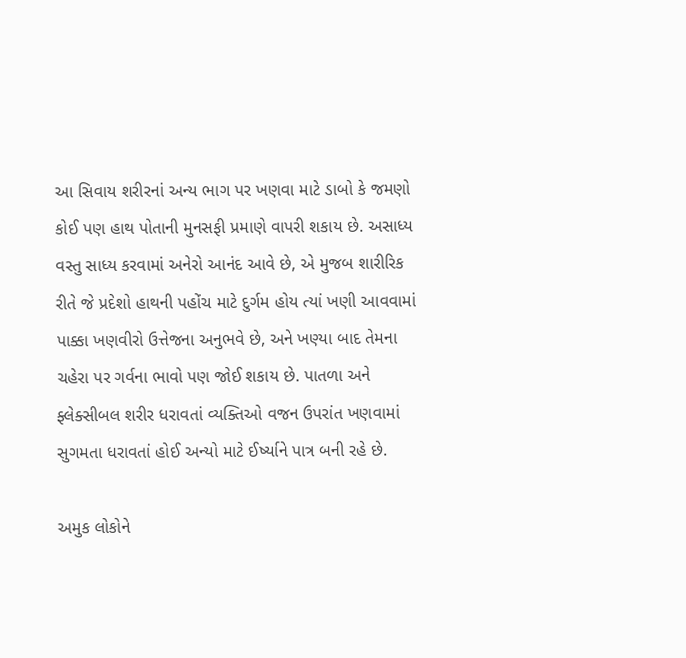આ સિવાય શરીરનાં અન્ય ભાગ પર ખણવા માટે ડાબો કે જમણો કોઈ પણ હાથ પોતાની મુનસફી પ્રમાણે વાપરી શકાય છે. અસાધ્ય વસ્તુ સાધ્ય કરવામાં અનેરો આનંદ આવે છે, એ મુજબ શારીરિક રીતે જે પ્રદેશો હાથની પહોંચ માટે દુર્ગમ હોય ત્યાં ખણી આવવામાં પાક્કા ખણવીરો ઉત્તેજના અનુભવે છે, અને ખણ્યા બાદ તેમના ચહેરા પર ગર્વના ભાવો પણ જોઈ શકાય છે. પાતળા અને ફ્લેક્સીબલ શરીર ધરાવતાં વ્યક્તિઓ વજન ઉપરાંત ખણવામાં સુગમતા ધરાવતાં હોઈ અન્યો માટે ઈર્ષ્યાને પાત્ર બની રહે છે.

અમુક લોકોને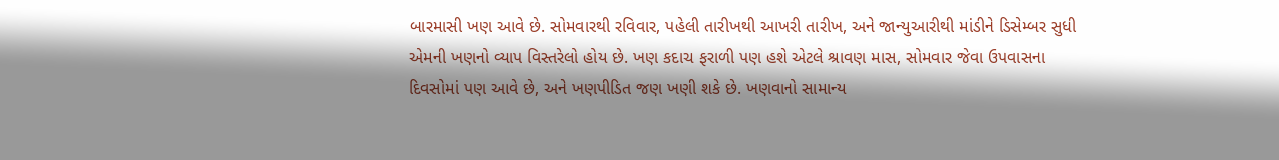બારમાસી ખણ આવે છે. સોમવારથી રવિવાર, પહેલી તારીખથી આખરી તારીખ, અને જાન્યુઆરીથી માંડીને ડિસેમ્બર સુધી એમની ખણનો વ્યાપ વિસ્તરેલો હોય છે. ખણ કદાચ ફરાળી પણ હશે એટલે શ્રાવણ માસ, સોમવાર જેવા ઉપવાસના દિવસોમાં પણ આવે છે, અને ખણપીડિત જણ ખણી શકે છે. ખણવાનો સામાન્ય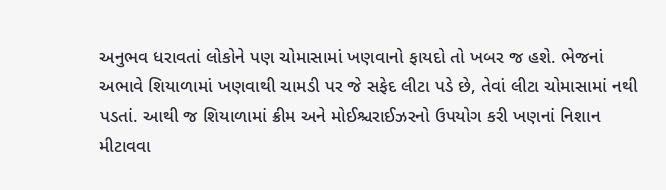અનુભવ ધરાવતાં લોકોને પણ ચોમાસામાં ખણવાનો ફાયદો તો ખબર જ હશે. ભેજનાં અભાવે શિયાળામાં ખણવાથી ચામડી પર જે સફેદ લીટા પડે છે, તેવાં લીટા ચોમાસામાં નથી પડતાં. આથી જ શિયાળામાં ક્રીમ અને મોઈશ્ચરાઈઝરનો ઉપયોગ કરી ખણનાં નિશાન મીટાવવા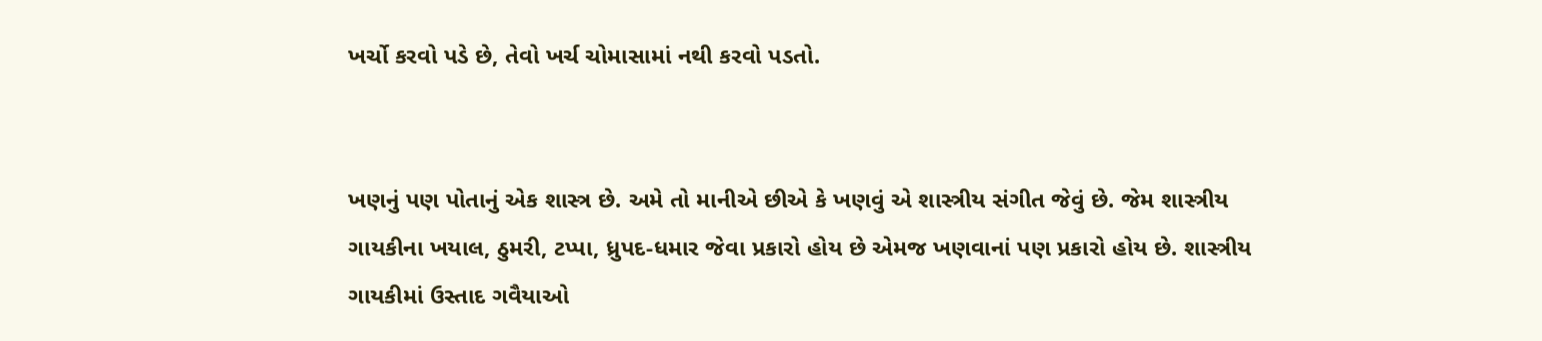ખર્ચો કરવો પડે છે, તેવો ખર્ચ ચોમાસામાં નથી કરવો પડતો.


ખણનું પણ પોતાનું એક શાસ્ત્ર છે. અમે તો માનીએ છીએ કે ખણવું એ શાસ્ત્રીય સંગીત જેવું છે. જેમ શાસ્ત્રીય ગાયકીના ખયાલ, ઠુમરી, ટપ્પા, ધ્રુપદ-ધમાર જેવા પ્રકારો હોય છે એમજ ખણવાનાં પણ પ્રકારો હોય છે. શાસ્ત્રીય ગાયકીમાં ઉસ્તાદ ગવૈયાઓ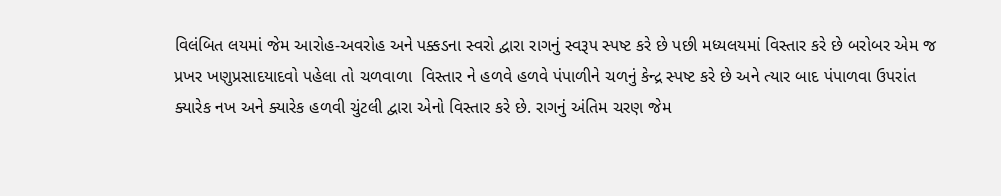વિલંબિત લયમાં જેમ આરોહ-અવરોહ અને પક્કડના સ્વરો દ્વારા રાગનું સ્વરૂપ સ્પષ્ટ કરે છે પછી મધ્યલયમાં વિસ્તાર કરે છે બરોબર એમ જ પ્રખર ખણુપ્રસાદયાદવો પહેલા તો ચળવાળા  વિસ્તાર ને હળવે હળવે પંપાળીને ચળનું કેન્દ્ર સ્પષ્ટ કરે છે અને ત્યાર બાદ પંપાળવા ઉપરાંત ક્યારેક નખ અને ક્યારેક હળવી ચુંટલી દ્વારા એનો વિસ્તાર કરે છે. રાગનું અંતિમ ચરણ જેમ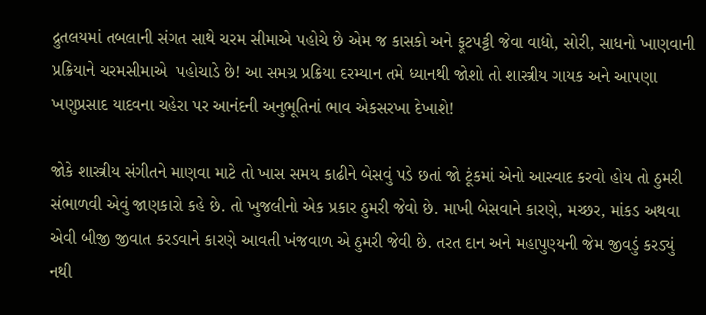દ્રુતલયમાં તબલાની સંગત સાથે ચરમ સીમાએ પહોચે છે એમ જ કાસકો અને ફૂટપટ્ટી જેવા વાદ્યો, સોરી, સાધનો ખાણવાની પ્રક્રિયાને ચરમસીમાએ  પહોચાડે છે! આ સમગ્ર પ્રક્રિયા દરમ્યાન તમે ધ્યાનથી જોશો તો શાસ્ત્રીય ગાયક અને આપણા ખણુપ્રસાદ યાદવના ચહેરા પર આનંદની અનુભૂતિનાં ભાવ એકસરખા દેખાશે!

જોકે શાસ્ત્રીય સંગીતને માણવા માટે તો ખાસ સમય કાઢીને બેસવું પડે છતાં જો ટૂંકમાં એનો આસ્વાદ કરવો હોય તો ઠુમરી સંભાળવી એવું જાણકારો કહે છે. તો ખુજલીનો એક પ્રકાર ઠુમરી જેવો છે. માખી બેસવાને કારણે, મચ્છર, માંકડ અથવા એવી બીજી જીવાત કરડવાને કારણે આવતી ખંજવાળ એ ઠુમરી જેવી છે. તરત દાન અને મહાપુણ્યની જેમ જીવડું કરડ્યું નથી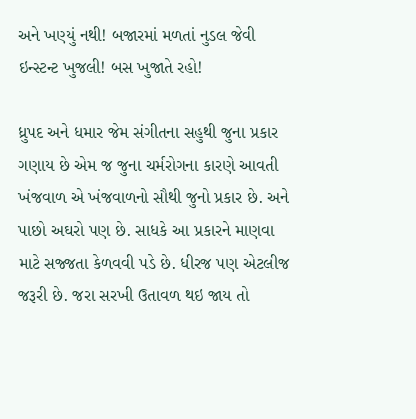અને ખણ્યું નથી! બજારમાં મળતાં નુડલ જેવી ઇન્સ્ટન્ટ ખુજલી! બસ ખુજાતે રહો!

ધ્રુપદ અને ધમાર જેમ સંગીતના સહુથી જુના પ્રકાર ગણાય છે એમ જ જુના ચર્મરોગના કારણે આવતી ખંજવાળ એ ખંજવાળનો સૌથી જુનો પ્રકાર છે. અને પાછો અઘરો પણ છે. સાધકે આ પ્રકારને માણવા માટે સજ્જતા કેળવવી પડે છે. ધીરજ પણ એટલીજ જરૂરી છે. જરા સરખી ઉતાવળ થઇ જાય તો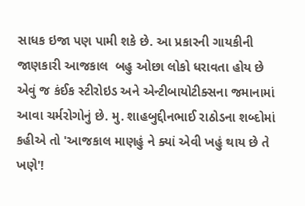સાધક ઇજા પણ પામી શકે છે. આ પ્રકારની ગાયકીની જાણકારી આજકાલ  બહુ ઓછા લોકો ધરાવતા હોય છે એવું જ કંઈક સ્ટીરોઇડ અને એન્ટીબાયોટીક્સના જમાનામાં આવા ચર્મરોગોનું છે. મુ. શાહબુદ્દીનભાઈ રાઠોડના શબ્દોમાં કહીએ તો 'આજકાલ માણહું ને ક્યાં એવી ખહું થાય છે તે ખણે'!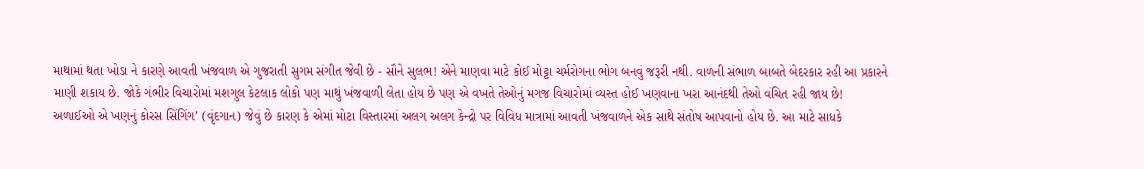માથામાં થતા ખોડા ને કારણે આવતી ખંજવાળ એ ગુજરાતી સુગમ સંગીત જેવી છે - સૌને સુલભ! એને માણવા માટે કોઈ મોટ્ટા ચર્મરોગના ભોગ બનવું જરૂરી નથી. વાળની સંભાળ બાબતે બેદરકાર રહી આ પ્રકારને માણી શકાય છે. જોકે ગંભીર વિચારોમાં મશગુલ કેટલાક લોકો પણ માથું ખંજવાળી લેતા હોય છે પણ એ વખતે તેઓનું મગજ વિચારોમાં વ્યસ્ત હોઈ ખણવાના ખરા આનંદથી તેઓ વંચિત રહી જાય છે!
અળાઈઓ એ ખણનું કોરસ સિંગિંગ’ (વૃંદગાન) જેવું છે કારણ કે એમાં મોટા વિસ્તારમાં અલગ અલગ કેન્દ્રો પર વિવિધ માત્રામાં આવતી ખંજવાળને એક સાથે સંતોષ આપવાનો હોય છે. આ માટે સાધકે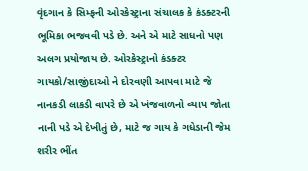વૃંદગાન કે સિમ્ફની ઓરકેસ્ટ્રાના સંચાલક કે કંડક્ટરની ભૂમિકા ભજવવી પડે છે. અને એ માટે સાધનો પણ અલગ પ્રયોજાય છે. ઓરકેસ્ટ્રાનો કંડક્ટર ગાયકો/સાજીંદાઓ ને દોરવણી આપવા માટે જે નાનકડી લાકડી વાપરે છે એ ખંજવાળનો વ્યાપ જોતા નાની પડે એ દેખીતું છે, માટે જ ગાય કે ગધેડાની જેમ શરીર ભીંત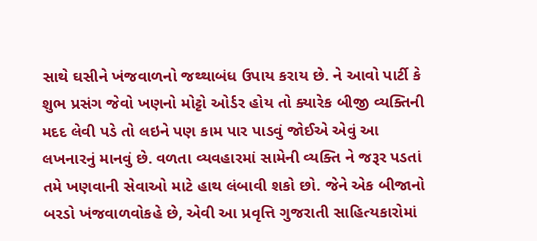સાથે ઘસીને ખંજવાળનો જથ્થાબંધ ઉપાય કરાય છે. ને આવો પાર્ટી કે શુભ પ્રસંગ જેવો ખણનો મોટ્ટો ઓર્ડર હોય તો ક્યારેક બીજી વ્યક્તિની મદદ લેવી પડે તો લઇને પણ કામ પાર પાડવું જોઈએ એવું આ લખનારનું માનવું છે. વળતા વ્યવહારમાં સામેની વ્યક્તિ ને જરૂર પડતાં તમે ખણવાની સેવાઓ માટે હાથ લંબાવી શકો છો. જેને એક બીજાનો બરડો ખંજવાળવોકહે છે, એવી આ પ્રવૃત્તિ ગુજરાતી સાહિત્યકારોમાં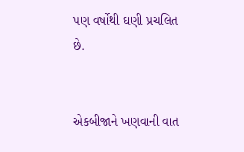પણ વર્ષોથી ઘણી પ્રચલિત છે.


એકબીજાને ખણવાની વાત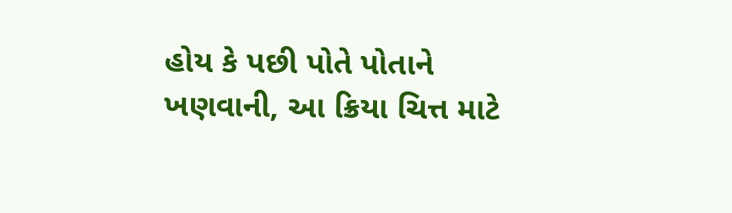હોય કે પછી પોતે પોતાને ખણવાની, આ ક્રિયા ચિત્ત માટે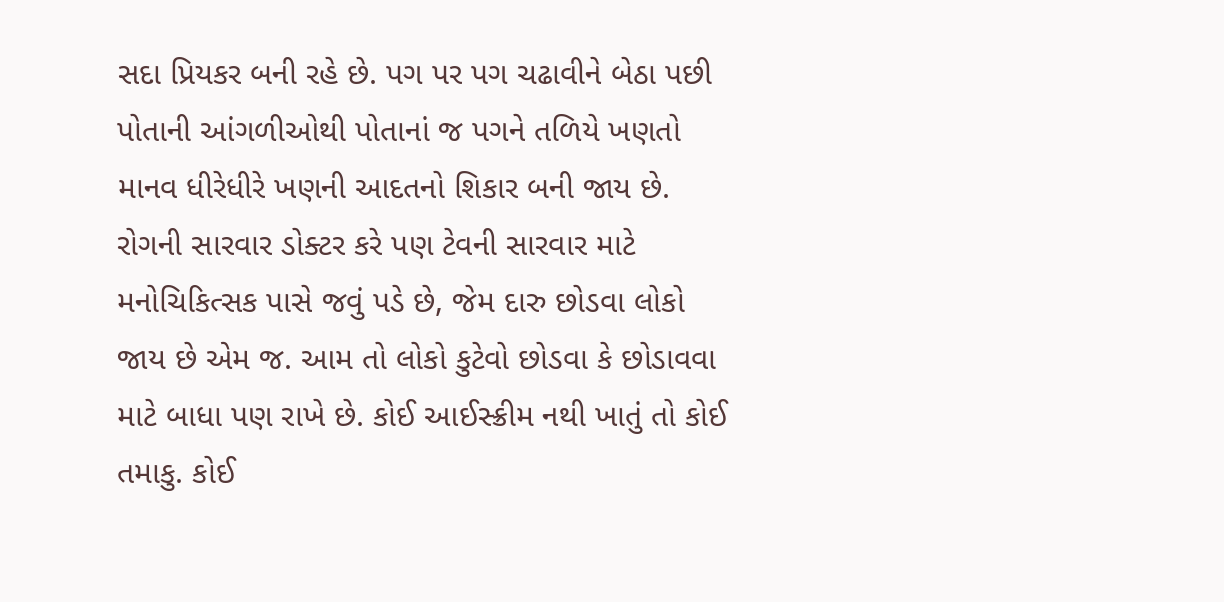સદા પ્રિયકર બની રહે છે. પગ પર પગ ચઢાવીને બેઠા પછી પોતાની આંગળીઓથી પોતાનાં જ પગને તળિયે ખણતો માનવ ધીરેધીરે ખણની આદતનો શિકાર બની જાય છે. રોગની સારવાર ડોક્ટર કરે પણ ટેવની સારવાર માટે મનોચિકિત્સક પાસે જવું પડે છે, જેમ દારુ છોડવા લોકો જાય છે એમ જ. આમ તો લોકો કુટેવો છોડવા કે છોડાવવા માટે બાધા પણ રાખે છે. કોઈ આઈસ્ક્રીમ નથી ખાતું તો કોઈ તમાકુ. કોઈ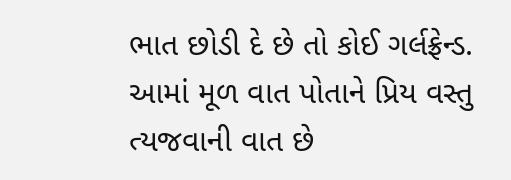ભાત છોડી દે છે તો કોઈ ગર્લફ્રેન્ડ. આમાં મૂળ વાત પોતાને પ્રિય વસ્તુ ત્યજવાની વાત છે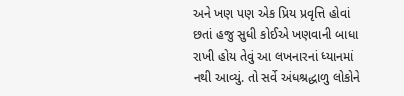અને ખણ પણ એક પ્રિય પ્રવૃત્તિ હોવાં છતાં હજુ સુધી કોઈએ ખણવાની બાધા રાખી હોય તેવું આ લખનારનાં ધ્યાનમાં નથી આવ્યું. તો સર્વે અંધશ્રદ્ધાળુ લોકોને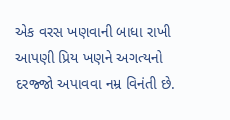એક વરસ ખણવાની બાધા રાખી આપણી પ્રિય ખણને અગત્યનો દરજ્જો અપાવવા નમ્ર વિનંતી છે.